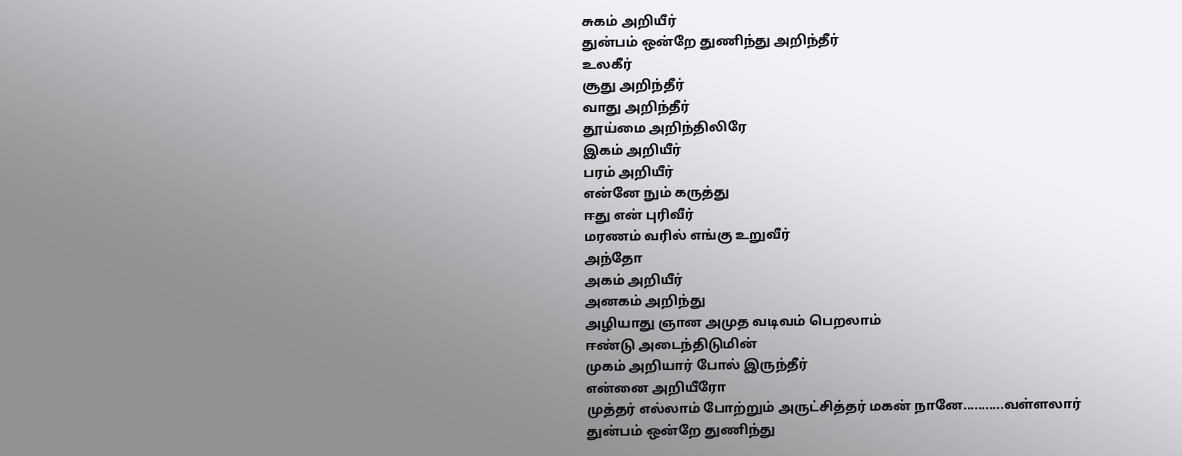சுகம் அறியீர்
துன்பம் ஒன்றே துணிந்து அறிந்தீர்
உலகீர்
சூது அறிந்தீர்
வாது அறிந்தீர்
தூய்மை அறிந்திலிரே
இகம் அறியீர்
பரம் அறியீர்
என்னே நும் கருத்து
ஈது என் புரிவீர்
மரணம் வரில் எங்கு உறுவீர்
அந்தோ
அகம் அறியீர்
அனகம் அறிந்து
அழியாது ஞான அமுத வடிவம் பெறலாம்
ஈண்டு அடைந்திடுமின்
முகம் அறியார் போல் இருந்தீர்
என்னை அறியீரோ
முத்தர் எல்லாம் போற்றும் அருட்சித்தர் மகன் நானே...........வள்ளலார்
துன்பம் ஒன்றே துணிந்து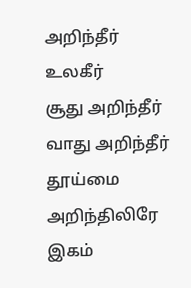அறிந்தீர்
உலகீர்
சூது அறிந்தீர்
வாது அறிந்தீர்
தூய்மை அறிந்திலிரே
இகம்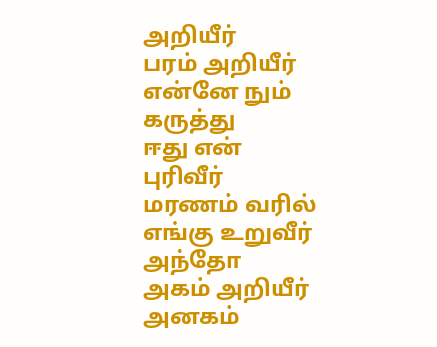அறியீர்
பரம் அறியீர்
என்னே நும் கருத்து
ஈது என் புரிவீர்
மரணம் வரில் எங்கு உறுவீர்
அந்தோ
அகம் அறியீர்
அனகம்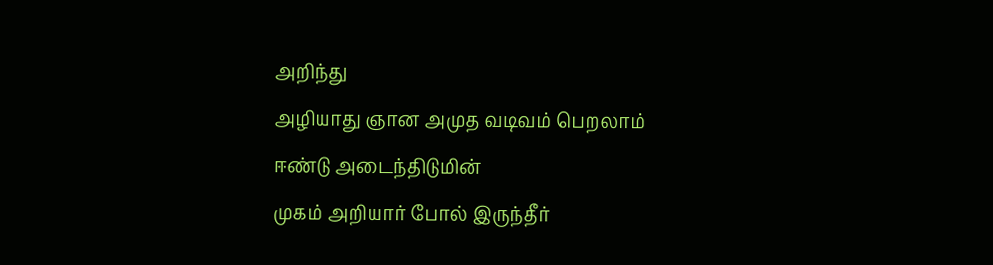அறிந்து
அழியாது ஞான அமுத வடிவம் பெறலாம்
ஈண்டு அடைந்திடுமின்
முகம் அறியார் போல் இருந்தீர்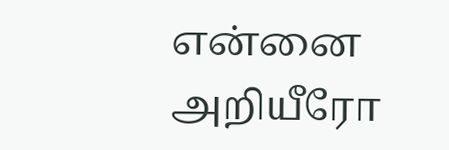என்னை அறியீரோ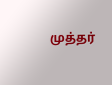முத்தர்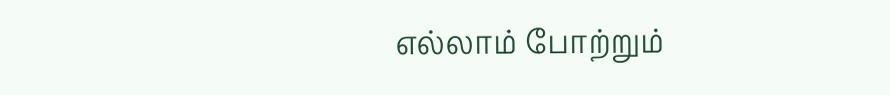எல்லாம் போற்றும்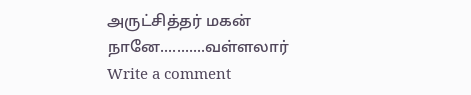அருட்சித்தர் மகன் நானே...........வள்ளலார்
Write a comment